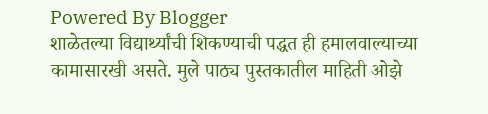Powered By Blogger
शाळेतल्या विद्यार्थ्यांची शिकण्याची पद्धत ही हमालवाल्याच्या कामासारखी असते. मुले पाठ्य पुस्तकातील माहिती ओझे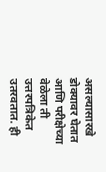असल्यासारखे डोक्यावर घेतात आणि परीक्षेच्या वेळेला ती उत्तरपत्रिकेत उतरवतात. ही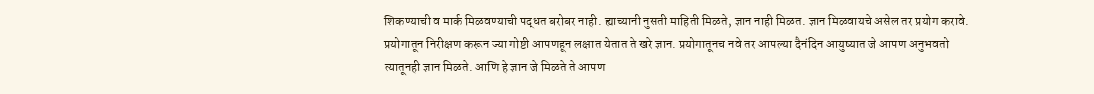शिकण्याची व मार्क मिळवण्याची पद्धत बरोबर नाही. ह्याच्यानी नुसती माहिती मिळते, ज्ञान नाही मिळत. ज्ञान मिळवायचे असेल तर प्रयोग करावे. प्रयोगातून निरीक्षण करून ज्या गोष्टी आपणहून लक्षात येतात ते खरे ज्ञान. प्रयोगातूनच नवे तर आपल्या दैनंदिन आयुष्यात जे आपण अनुभवतो त्यातूनही ज्ञान मिळते. आणि हे ज्ञान जे मिळते ते आपण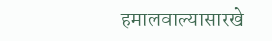हमालवाल्यासारखे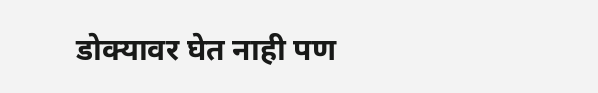डोक्यावर घेत नाही पण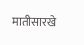मातीसारखे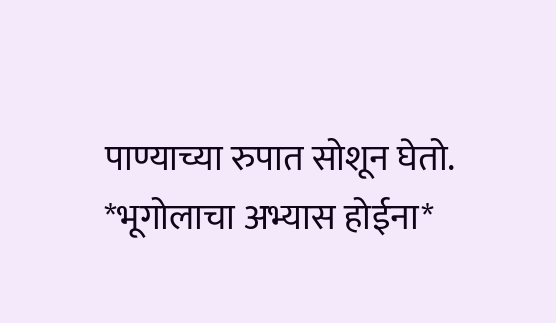पाण्याच्या रुपात सोशून घेतो.
*भूगोलाचा अभ्यास होईना*